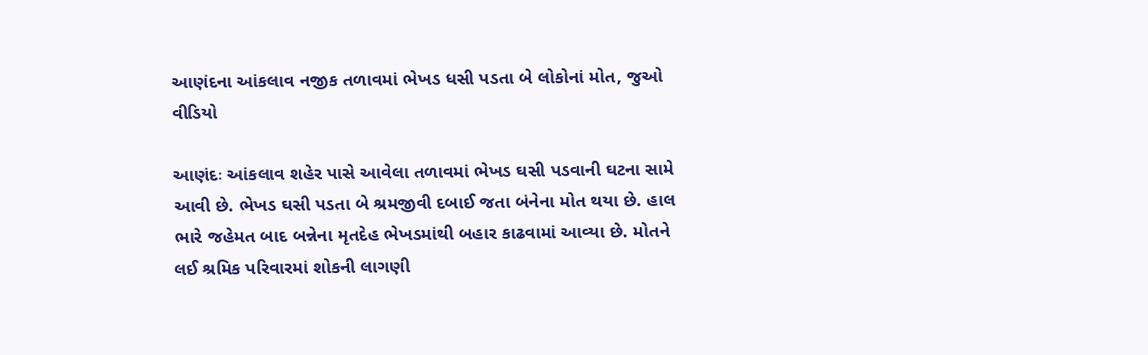આણંદના આંકલાવ નજીક તળાવમાં ભેખડ ધસી પડતા બે લોકોનાં મોત, જુઓ વીડિયો

આણંદઃ આંકલાવ શહેર પાસે આવેલા તળાવમાં ભેખડ ઘસી પડવાની ઘટના સામે આવી છે. ભેખડ ઘસી પડતા બે શ્રમજીવી દબાઈ જતા બંનેના મોત થયા છે. હાલ ભારે જહેમત બાદ બન્નેના મૃતદેહ ભેખડમાંથી બહાર કાઢવામાં આવ્યા છે. મોતને લઈ શ્રમિક પરિવારમાં શોકની લાગણી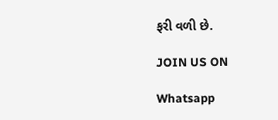ફરી વળી છે.

JOIN US ON

Whatsapp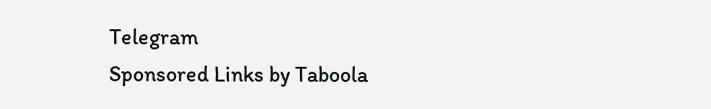Telegram
Sponsored Links by Taboola